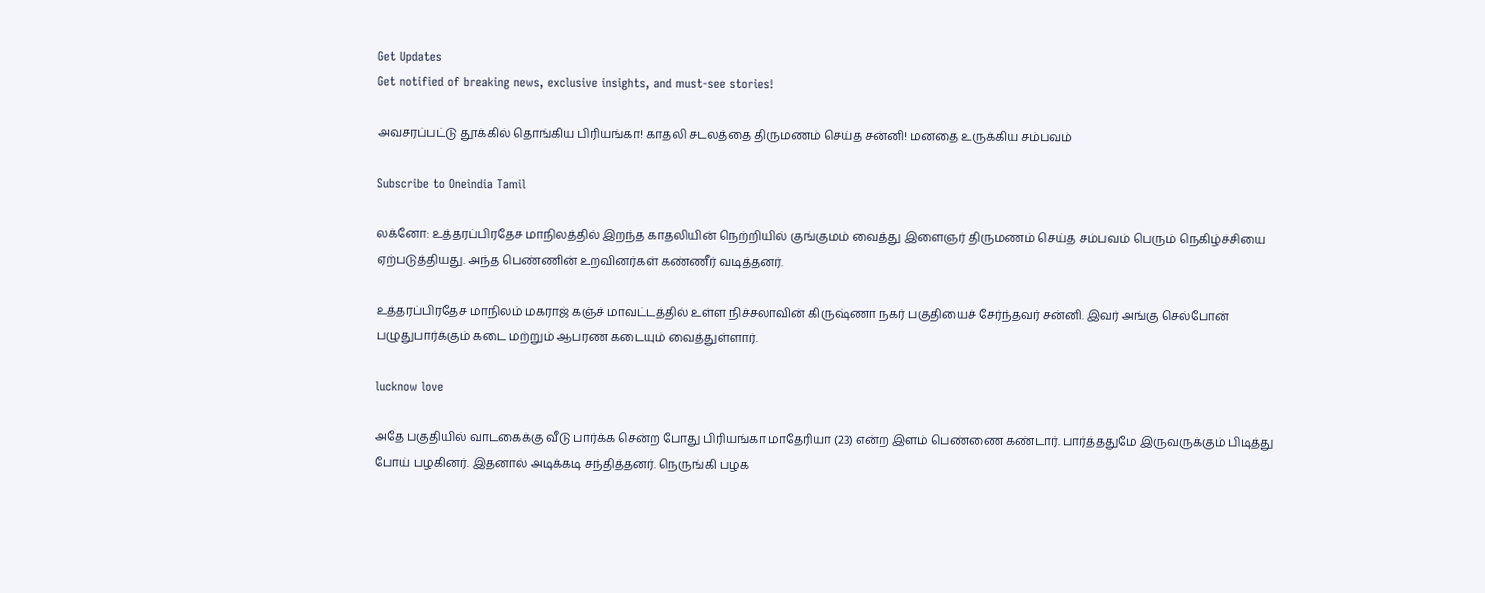Get Updates
Get notified of breaking news, exclusive insights, and must-see stories!

அவசரப்பட்டு தூக்கில் தொங்கிய பிரியங்கா! காதலி சடலத்தை திருமணம் செய்த சன்னி! மனதை உருக்கிய சம்பவம்

Subscribe to Oneindia Tamil

லக்னோ: உத்தரப்பிரதேச மாநிலத்தில் இறந்த காதலியின் நெற்றியில் குங்குமம் வைத்து இளைஞர் திருமணம் செய்த சம்பவம் பெரும் நெகிழ்ச்சியை ஏற்படுத்தியது. அந்த பெண்ணின் உறவினர்கள் கண்ணீர் வடித்தனர்.

உத்தரப்பிரதேச மாநிலம் மகராஜ் கஞ்ச் மாவட்டத்தில் உள்ள நிச்சலாவின் கிருஷ்ணா நகர் பகுதியைச் சேர்ந்தவர் சன்னி. இவர் அங்கு செல்போன் பழுதுபார்க்கும் கடை மற்றும் ஆபரண கடையும் வைத்துள்ளார்.

lucknow love

அதே பகுதியில் வாடகைக்கு வீடு பார்க்க சென்ற போது பிரியங்கா மாதேரியா (23) என்ற இளம் பெண்ணை கண்டார். பார்த்ததுமே இருவருக்கும் பிடித்து போய் பழகினர். இதனால் அடிக்கடி சந்தித்தனர். நெருங்கி பழக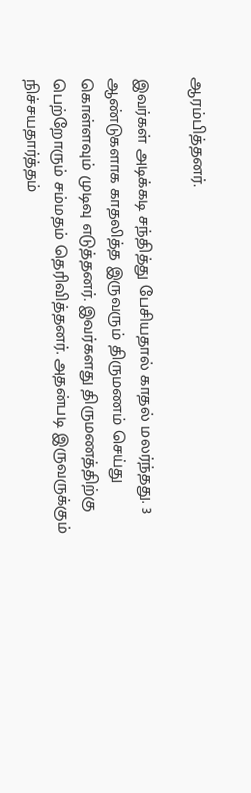ஆரம்பித்தனர்.

இவர்கள் அடிக்கடி சந்தித்து பேசியதால் காதல் மலர்ந்தது. 3 ஆண்டுகளாக காதலித்த இருவரும் திருமணம் செய்து கொள்ளவும் முடிவு எடுத்தனர். இவர்களது திருமணத்திற்கு பெற்றோரும் சம்மதம் தெரிவித்தனர். அதன்படி இருவருக்கும் நிச்சயதார்த்தம்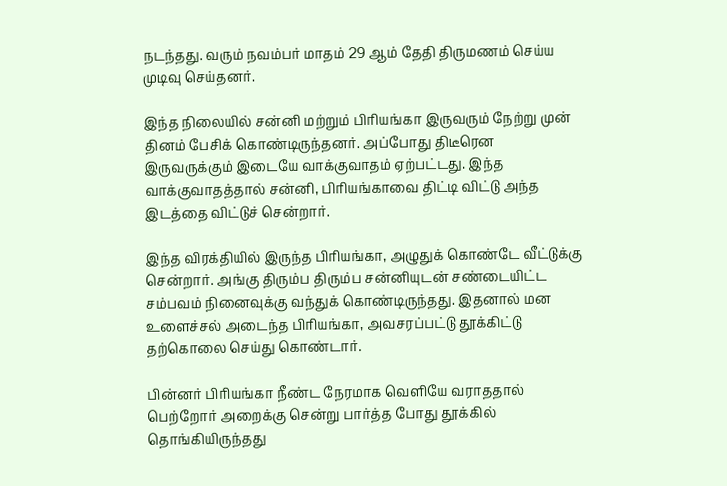நடந்தது. வரும் நவம்பர் மாதம் 29 ஆம் தேதி திருமணம் செய்ய முடிவு செய்தனர்.

இந்த நிலையில் சன்னி மற்றும் பிரியங்கா இருவரும் நேற்று முன் தினம் பேசிக் கொண்டிருந்தனர். அப்போது திடீரென இருவருக்கும் இடையே வாக்குவாதம் ஏற்பட்டது. இந்த வாக்குவாதத்தால் சன்னி, பிரியங்காவை திட்டி விட்டு அந்த இடத்தை விட்டுச் சென்றார்.

இந்த விரக்தியில் இருந்த பிரியங்கா, அழுதுக் கொண்டே வீட்டுக்கு சென்றார். அங்கு திரும்ப திரும்ப சன்னியுடன் சண்டையிட்ட சம்பவம் நினைவுக்கு வந்துக் கொண்டிருந்தது. இதனால் மன உளைச்சல் அடைந்த பிரியங்கா, அவசரப்பட்டு தூக்கிட்டு தற்கொலை செய்து கொண்டார்.

பின்னர் பிரியங்கா நீண்ட நேரமாக வெளியே வராததால் பெற்றோர் அறைக்கு சென்று பார்த்த போது தூக்கில் தொங்கியிருந்தது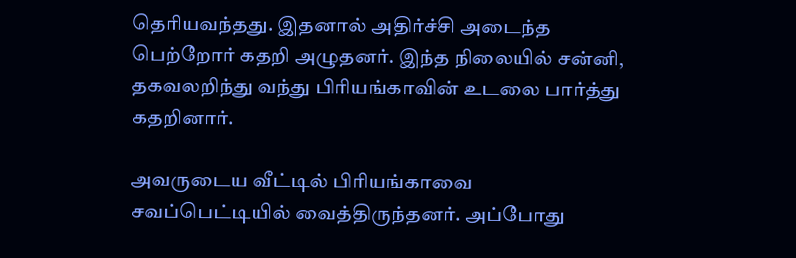தெரியவந்தது. இதனால் அதிர்ச்சி அடைந்த பெற்றோர் கதறி அழுதனர். இந்த நிலையில் சன்னி, தகவலறிந்து வந்து பிரியங்காவின் உடலை பார்த்து கதறினார்.

அவருடைய வீட்டில் பிரியங்காவை சவப்பெட்டியில் வைத்திருந்தனர். அப்போது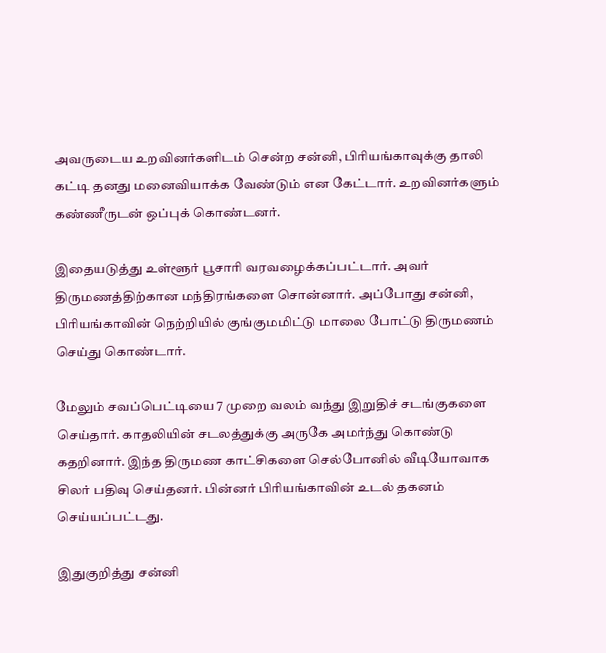அவருடைய உறவினர்களிடம் சென்ற சன்னி, பிரியங்காவுக்கு தாலி கட்டி தனது மனைவியாக்க வேண்டும் என கேட்டார். உறவினர்களும் கண்ணீருடன் ஒப்புக் கொண்டனர்.

இதையடுத்து உள்ளூர் பூசாரி வரவழைக்கப்பட்டார். அவர் திருமணத்திற்கான மந்திரங்களை சொன்னார். அப்போது சன்னி, பிரியங்காவின் நெற்றியில் குங்குமமிட்டு மாலை போட்டு திருமணம் செய்து கொண்டார்.

மேலும் சவப்பெட்டியை 7 முறை வலம் வந்து இறுதிச் சடங்குகளை செய்தார். காதலியின் சடலத்துக்கு அருகே அமர்ந்து கொண்டு கதறினார். இந்த திருமண காட்சிகளை செல்போனில் வீடியோவாக சிலர் பதிவு செய்தனர். பின்னர் பிரியங்காவின் உடல் தகனம் செய்யப்பட்டது.

இதுகுறித்து சன்னி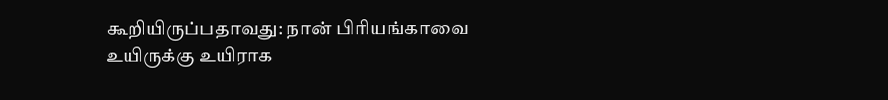கூறியிருப்பதாவது: நான் பிரியங்காவை உயிருக்கு உயிராக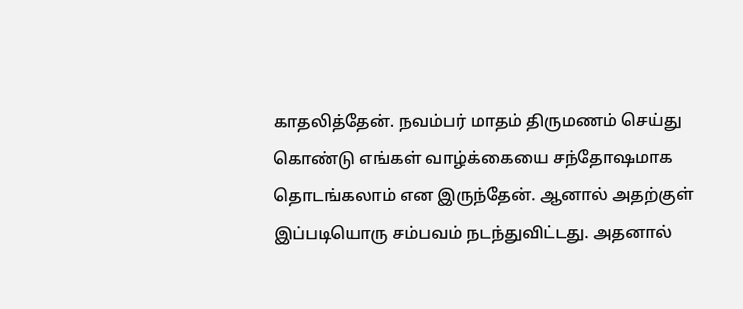காதலித்தேன். நவம்பர் மாதம் திருமணம் செய்து கொண்டு எங்கள் வாழ்க்கையை சந்தோஷமாக தொடங்கலாம் என இருந்தேன். ஆனால் அதற்குள் இப்படியொரு சம்பவம் நடந்துவிட்டது. அதனால்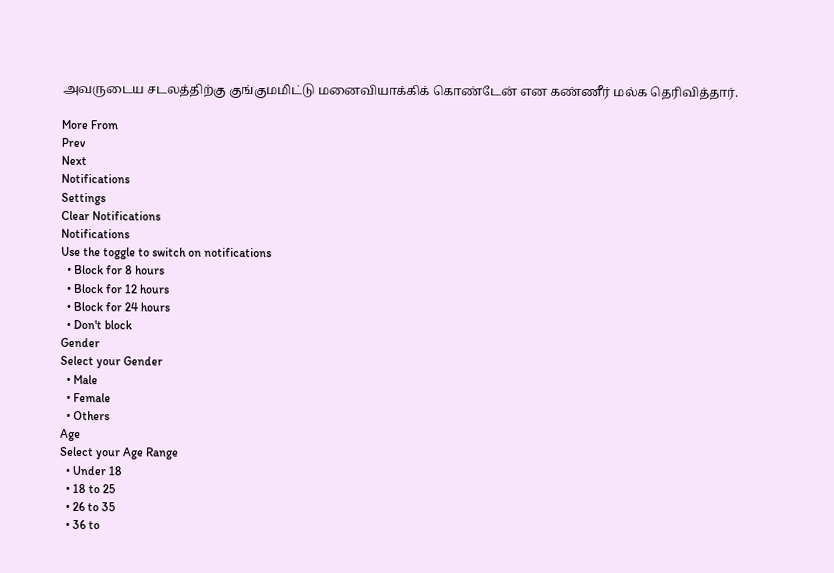அவருடைய சடலத்திற்கு குங்குமமிட்டு மனைவியாக்கிக் கொண்டேன் என கண்ணீர் மல்க தெரிவித்தார்.

More From
Prev
Next
Notifications
Settings
Clear Notifications
Notifications
Use the toggle to switch on notifications
  • Block for 8 hours
  • Block for 12 hours
  • Block for 24 hours
  • Don't block
Gender
Select your Gender
  • Male
  • Female
  • Others
Age
Select your Age Range
  • Under 18
  • 18 to 25
  • 26 to 35
  • 36 to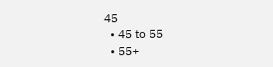45
  • 45 to 55
  • 55+